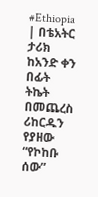#Ethiopia | በቴአትር ታሪክ ከአንድ ቀን በፊት ትኬት በመጨረስ ሪከርዱን የያዘው “የኮከቡ ሰው”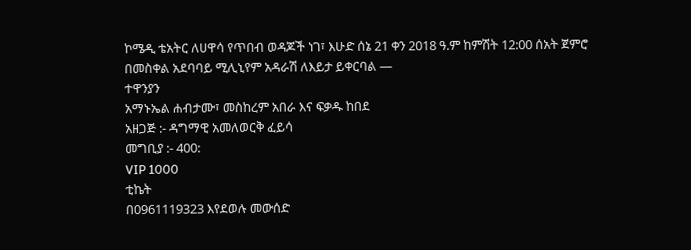ኮሜዲ ቴአትር ለሀዋሳ የጥበብ ወዳጆች ነገ፣ እሁድ ሰኔ 21 ቀን 2018 ዓ.ም ከምሽት 12:00 ሰአት ጀምሮ በመስቀል አደባባይ ሚሊኒየም አዳራሽ ለእይታ ይቀርባል —
ተዋንያን
አማኑኤል ሐብታሙ፣ መስከረም አበራ እና ፍቃዱ ከበደ
አዘጋጅ :- ዳግማዊ አመለወርቅ ፈይሳ
መግቢያ :- 400:
VIP 1000
ቲኬት
በ0961119323 እየደወሉ መውሰድ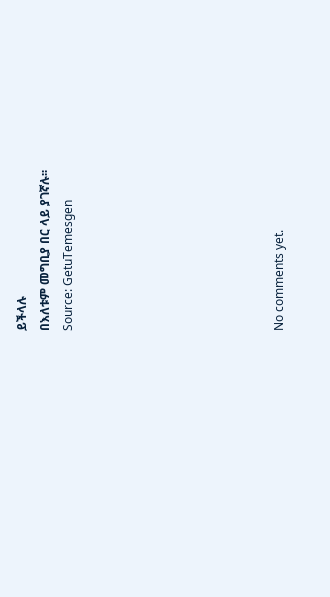ይችላሉ
በእለቱም መግቢያ በር ላይ ያገኛሉ፡፡
Source: GetuTemesgen








No comments yet.